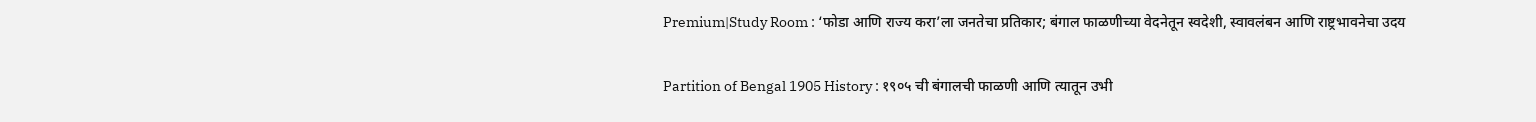Premium|Study Room : ‘फोडा आणि राज्य करा’ला जनतेचा प्रतिकार; बंगाल फाळणीच्या वेदनेतून स्वदेशी, स्वावलंबन आणि राष्ट्रभावनेचा उदय

Partition of Bengal 1905 History : १९०५ ची बंगालची फाळणी आणि त्यातून उभी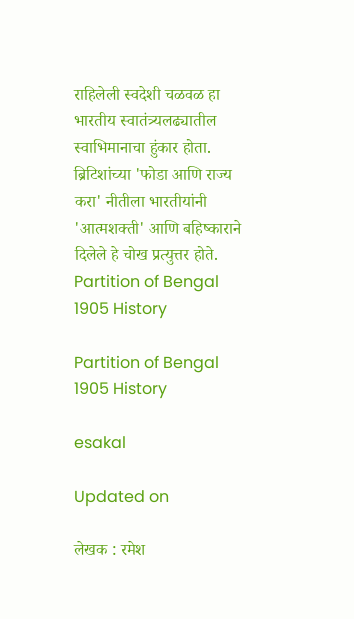राहिलेली स्वदेशी चळवळ हा भारतीय स्वातंत्र्यलढ्यातील स्वाभिमानाचा हुंकार होता. ब्रिटिशांच्या 'फोडा आणि राज्य करा' नीतीला भारतीयांनी 'आत्मशक्ती' आणि बहिष्काराने दिलेले हे चोख प्रत्युत्तर होते.
Partition of Bengal 1905 History

Partition of Bengal 1905 History

esakal

Updated on

लेखक : रमेश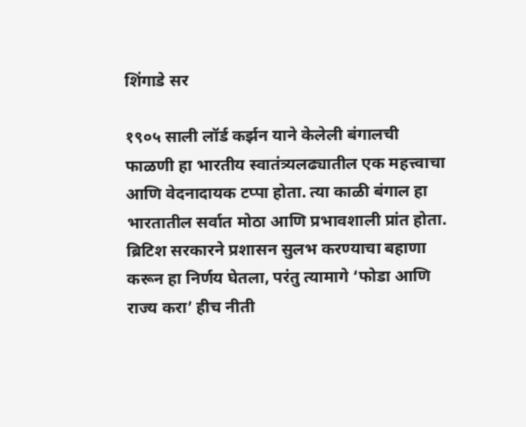शिंगाडे सर

१९०५ साली लॉर्ड कर्झन याने केलेली बंगालची फाळणी हा भारतीय स्वातंत्र्यलढ्यातील एक महत्त्वाचा आणि वेदनादायक टप्पा होता. त्या काळी बंगाल हा भारतातील सर्वात मोठा आणि प्रभावशाली प्रांत होता. ब्रिटिश सरकारने प्रशासन सुलभ करण्याचा बहाणा करून हा निर्णय घेतला, परंतु त्यामागे ‘फोडा आणि राज्य करा’ हीच नीती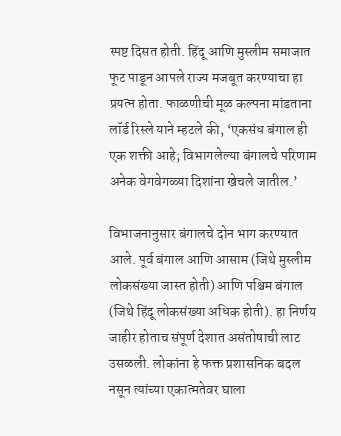स्पष्ट दिसत होती. हिंदू आणि मुस्लीम समाजात फूट पाडून आपले राज्य मजबूत करण्याचा हा प्रयत्न होता. फाळणीची मूळ कल्पना मांडताना लॉर्ड रिस्ले याने म्हटले की, ‘एकसंध बंगाल ही एक शक्ती आहे; विभागलेल्या बंगालचे परिणाम अनेक वेगवेगळ्या दिशांना खेचले जातील.’

विभाजनानुसार बंगालचे दोन भाग करण्यात आले. पूर्व बंगाल आणि आसाम (जिथे मुस्लीम लोकसंख्या जास्त होती) आणि पश्चिम बंगाल (जिथे हिंदू लोकसंख्या अधिक होती). हा निर्णय जाहीर होताच संपूर्ण देशात असंतोषाची लाट उसळली. लोकांना हे फक्त प्रशासनिक बदल नसून त्यांच्या एकात्मतेवर घाला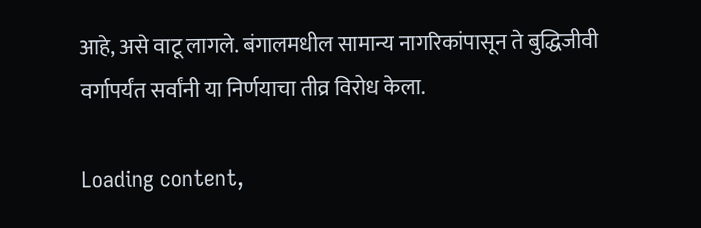आहे, असे वाटू लागले. बंगालमधील सामान्य नागरिकांपासून ते बुद्धिजीवी वर्गापर्यंत सर्वांनी या निर्णयाचा तीव्र विरोध केला.

Loading content,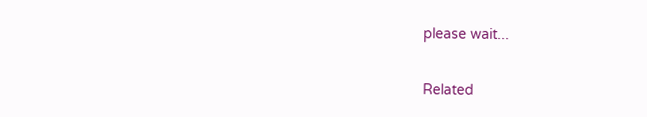please wait...

Related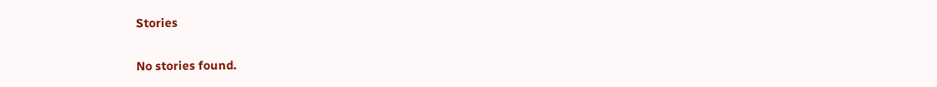Stories

No stories found.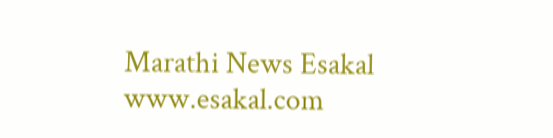Marathi News Esakal
www.esakal.com